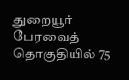துறையூர் பேரவைத் தொகுதியில் 75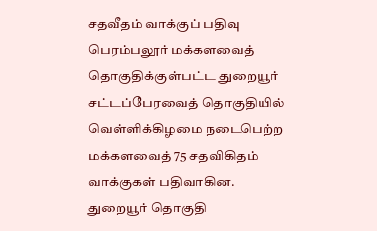சதவீதம் வாக்குப் பதிவு
பெரம்பலூர் மக்களவைத் தொகுதிக்குள்பட்ட துறையூர் சட்டப்பேரவைத் தொகுதியில் வெள்ளிக்கிழமை நடைபெற்ற மக்களவைத் 75 சதவிகிதம் வாக்குகள் பதிவாகின.
துறையூர் தொகுதி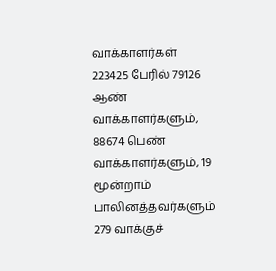வாக்காளர்கள் 223425 பேரில் 79126 ஆண் வாக்காளர்களும், 88674 பெண் வாக்காளர்களும், 19 மூன்றாம் பாலினத்தவர்களும் 279 வாக்குச்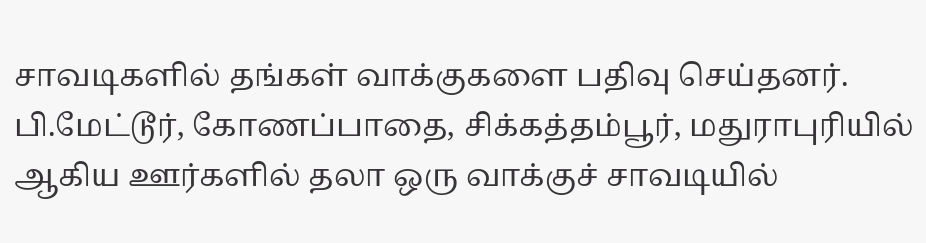சாவடிகளில் தங்கள் வாக்குகளை பதிவு செய்தனர்.
பி.மேட்டூர், கோணப்பாதை, சிக்கத்தம்பூர், மதுராபுரியில் ஆகிய ஊர்களில் தலா ஒரு வாக்குச் சாவடியில்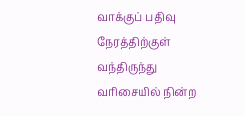வாக்குப் பதிவு நேரத்திற்குள் வந்திருந்து வரிசையில் நின்ற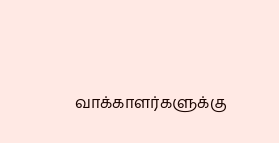வாக்காளர்களுக்கு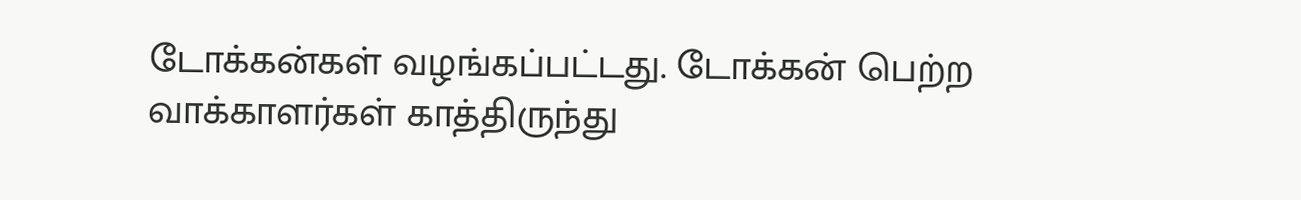டோக்கன்கள் வழங்கப்பட்டது. டோக்கன் பெற்ற வாக்காளர்கள் காத்திருந்து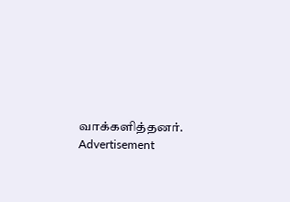வாக்களித்தனர்.
Advertisement